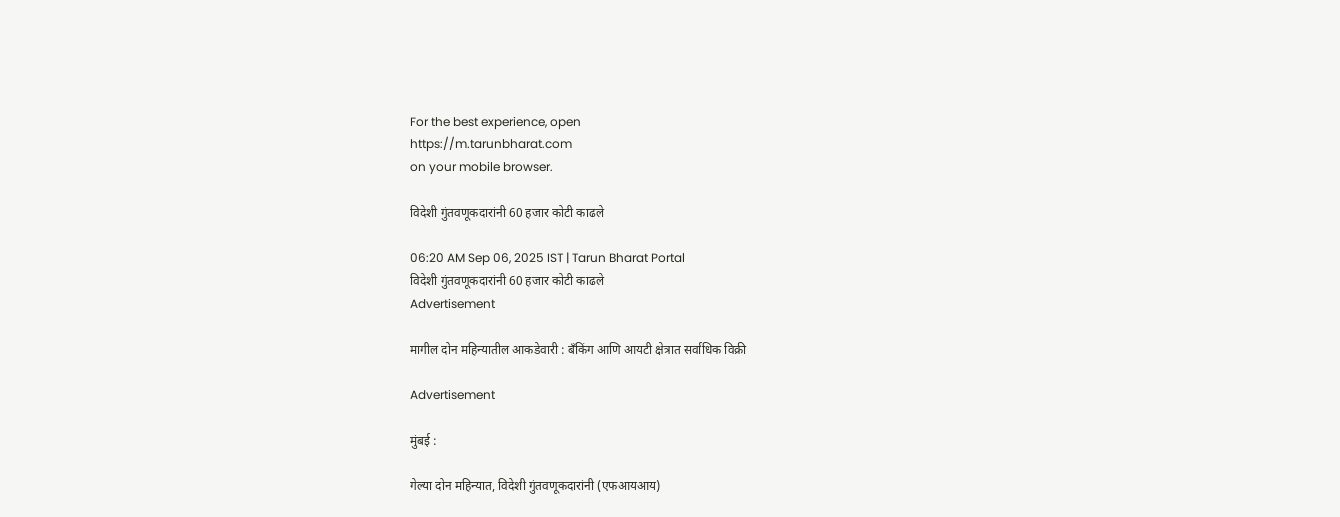For the best experience, open
https://m.tarunbharat.com
on your mobile browser.

विदेशी गुंतवणूकदारांनी 60 हजार कोटी काढले

06:20 AM Sep 06, 2025 IST | Tarun Bharat Portal
विदेशी गुंतवणूकदारांनी 60 हजार कोटी काढले
Advertisement

मागील दोन महिन्यातील आकडेवारी : बँकिंग आणि आयटी क्षेत्रात सर्वाधिक विक्री

Advertisement

मुंबई :

गेल्या दोन महिन्यात, विदेशी गुंतवणूकदारांनी (एफआयआय)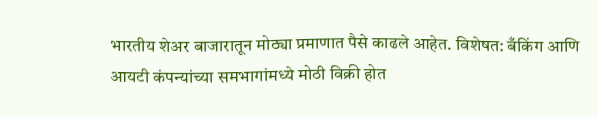भारतीय शेअर बाजारातून मोठ्या प्रमाणात पैसे काढले आहेत. विशेषत: बँकिंग आणि आयटी कंपन्यांच्या समभागांमध्ये मोठी विक्री होत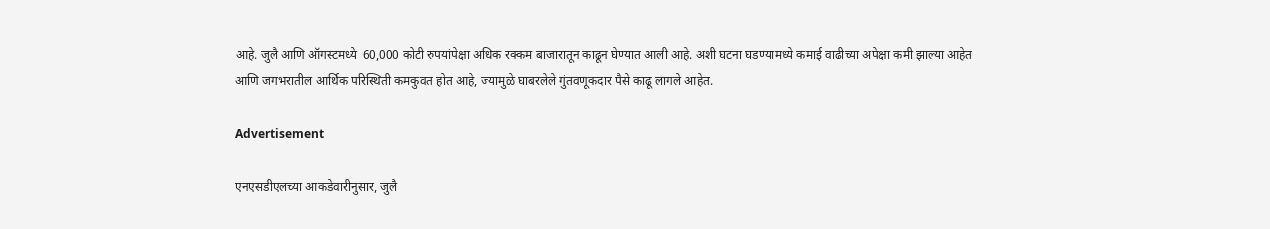आहे. जुलै आणि ऑगस्टमध्ये  60,000 कोटी रुपयांपेक्षा अधिक रक्कम बाजारातून काढून घेण्यात आली आहे. अशी घटना घडण्यामध्ये कमाई वाढीच्या अपेक्षा कमी झाल्या आहेत आणि जगभरातील आर्थिक परिस्थिती कमकुवत होत आहे, ज्यामुळे घाबरलेले गुंतवणूकदार पैसे काढू लागले आहेत.

Advertisement

एनएसडीएलच्या आकडेवारीनुसार, जुलै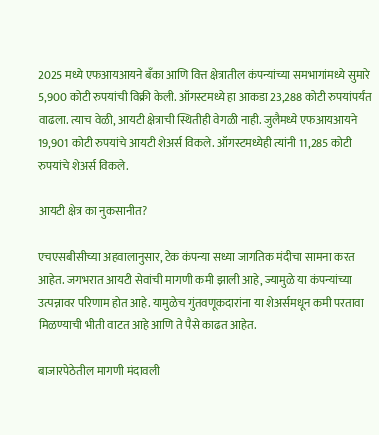2025 मध्ये एफआयआयने बँका आणि वित्त क्षेत्रातील कंपन्यांच्या समभागांमध्ये सुमारे 5,900 कोटी रुपयांची विक्री केली. ऑगस्टमध्ये हा आकडा 23,288 कोटी रुपयांपर्यंत वाढला. त्याच वेळी, आयटी क्षेत्राची स्थितीही वेगळी नाही. जुलैमध्ये एफआयआयने 19,901 कोटी रुपयांचे आयटी शेअर्स विकले. ऑगस्टमध्येही त्यांनी 11,285 कोटी रुपयांचे शेअर्स विकले.

आयटी क्षेत्र का नुकसानीत?

एचएसबीसीच्या अहवालानुसार, टेक कंपन्या सध्या जागतिक मंदीचा सामना करत आहेत. जगभरात आयटी सेवांची मागणी कमी झाली आहे, ज्यामुळे या कंपन्यांच्या उत्पन्नावर परिणाम होत आहे. यामुळेच गुंतवणूकदारांना या शेअर्समधून कमी परतावा मिळण्याची भीती वाटत आहे आणि ते पैसे काढत आहेत.

बाजारपेठेतील मागणी मंदावली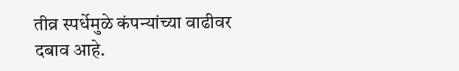तीव्र स्पर्धेमुळे कंपन्यांच्या वाढीवर दबाव आहे.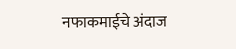नफाकमाईचे अंदाज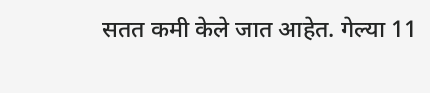सतत कमी केले जात आहेत. गेल्या 11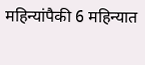महिन्यांपैकी 6 महिन्यात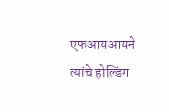एफआयआयने त्यांचे होल्डिंग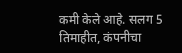कमी केले आहे. सलग 5 तिमाहीत, कंपनीचा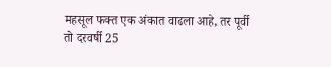महसूल फक्त एक अंकात वाढला आहे, तर पूर्वी तो दरवर्षी 25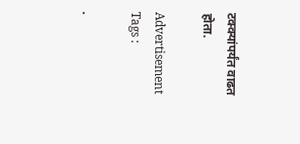टक्क्यांपर्यंत वाढत होता.

Advertisement
Tags :

.